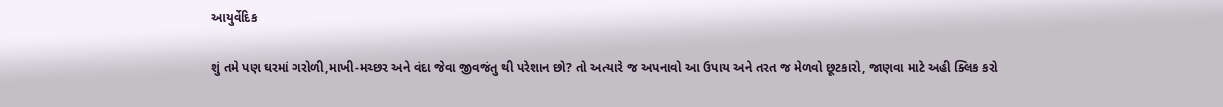આયુર્વેદિક

શું તમે પણ ઘરમાં ગરોળી,માખી-મચ્છર અને વંદા જેવા જીવજંતુ થી પરેશાન છો? તો અત્યારે જ અપનાવો આ ઉપાય અને તરત જ મેળવો છૂટકારો, જાણવા માટે અહી ક્લિક કરો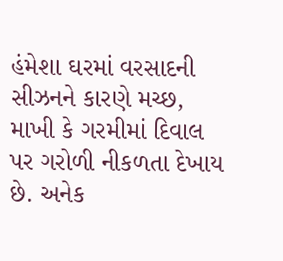હંમેશા ઘરમાં વરસાદની સીઝનને કારણે મચ્છ, માખી કે ગરમીમાં દિવાલ પર ગરોળી નીકળતા દેખાય છે. અનેક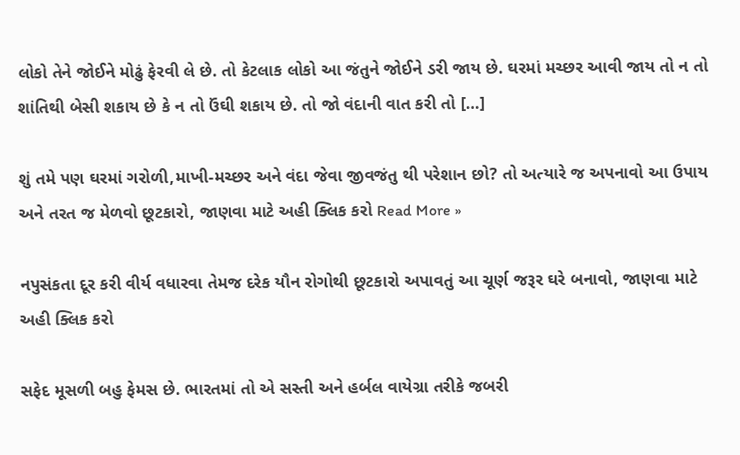લોકો તેને જોઈને મોઢું ફેરવી લે છે. તો કેટલાક લોકો આ જંતુને જોઈને ડરી જાય છે. ઘરમાં મચ્છર આવી જાય તો ન તો શાંતિથી બેસી શકાય છે કે ન તો ઉંઘી શકાય છે. તો જો વંદાની વાત કરી તો […]

શું તમે પણ ઘરમાં ગરોળી,માખી-મચ્છર અને વંદા જેવા જીવજંતુ થી પરેશાન છો? તો અત્યારે જ અપનાવો આ ઉપાય અને તરત જ મેળવો છૂટકારો, જાણવા માટે અહી ક્લિક કરો Read More »

નપુસંકતા દૂર કરી વીર્ય વધારવા તેમજ દરેક યૌન રોગોથી છૂટકારો અપાવતું આ ચૂર્ણ જરૂર ઘરે બનાવો, જાણવા માટે અહી ક્લિક કરો

સફેદ મૂસળી બહુ ફેમસ છે. ભારતમાં તો એ સસ્તી અને હર્બલ વાયેગ્રા તરીકે જબરી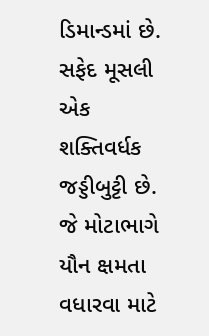ડિમાન્ડમાં છે. સફેદ મૂસલી એક શક્તિવર્ધક જડ્ડીબુટ્ટી છે. જે મોટાભાગે યૌન ક્ષમતા વધારવા માટે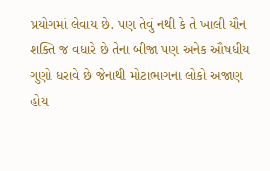પ્રયોગમાં લેવાય છે. પણ તેવું નથી કે તે ખાલી યૌન શક્તિ જ વધારે છે તેના બીજા પણ અનેક ઔષધીય ગુણો ધરાવે છે જેનાથી મોટાભાગના લોકો અજાણ હોય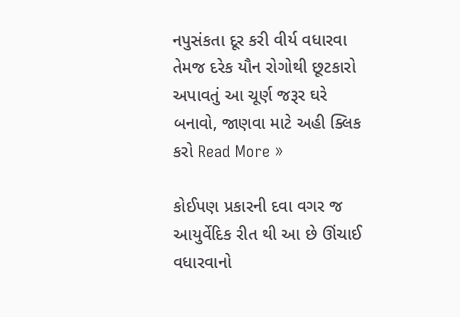નપુસંકતા દૂર કરી વીર્ય વધારવા તેમજ દરેક યૌન રોગોથી છૂટકારો અપાવતું આ ચૂર્ણ જરૂર ઘરે બનાવો, જાણવા માટે અહી ક્લિક કરો Read More »

કોઈપણ પ્રકારની દવા વગર જ આયુર્વેદિક રીત થી આ છે ઊંચાઈ વધારવાનો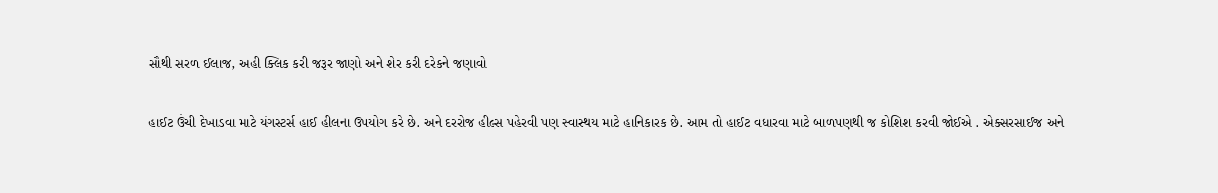સૌથી સરળ ઈલાજ, અહી ક્લિક કરી જરૂર જાણો અને શેર કરી દરેકને જણાવો

હાઈટ ઉંચી દેખાડવા માટે યંગસ્ટર્સ હાઈ હીલના ઉપયોગ કરે છે. અને દરરોજ હીલ્સ પહેરવી પણ સ્વાસ્થય માટે હાનિકારક છે. આમ તો હાઈટ વધારવા માટે બાળપણથી જ કોશિશ કરવી જોઈએ . એક્સરસાઈજ અને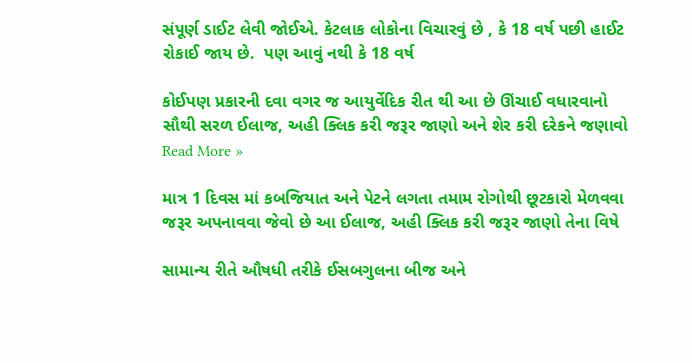સંપૂર્ણ ડાઈટ લેવી જોઈએ. કેટલાક લોકોના વિચારવું છે , કે 18 વર્ષ પછી હાઈટ રોકાઈ જાય છે.  પણ આવું નથી કે 18 વર્ષ

કોઈપણ પ્રકારની દવા વગર જ આયુર્વેદિક રીત થી આ છે ઊંચાઈ વધારવાનો સૌથી સરળ ઈલાજ, અહી ક્લિક કરી જરૂર જાણો અને શેર કરી દરેકને જણાવો Read More »

માત્ર 1 દિવસ માં કબજિયાત અને પેટને લગતા તમામ રોગોથી છૂટકારો મેળવવા જરૂર અપનાવવા જેવો છે આ ઈલાજ, અહી ક્લિક કરી જરૂર જાણો તેના વિષે

સામાન્ય રીતે ઔષધી તરીકે ઈસબગુલના બીજ અને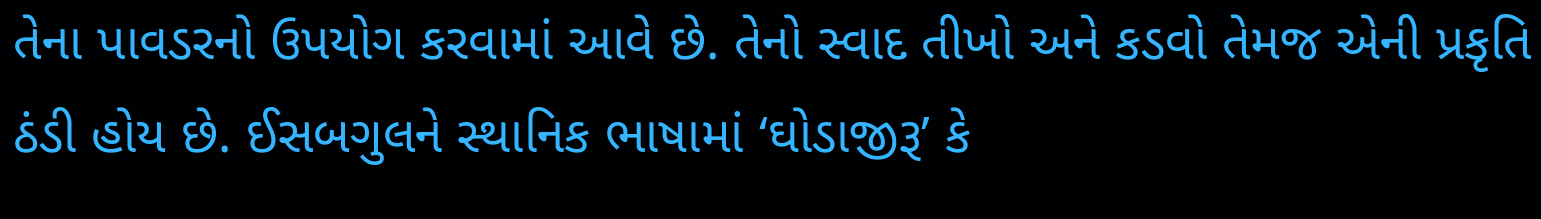તેના પાવડરનો ઉપયોગ કરવામાં આવે છે. તેનો સ્વાદ તીખો અને કડવો તેમજ એની પ્રકૃતિ ઠંડી હોય છે. ઈસબગુલને સ્થાનિક ભાષામાં ‘ઘોડાજીરૂ’ કે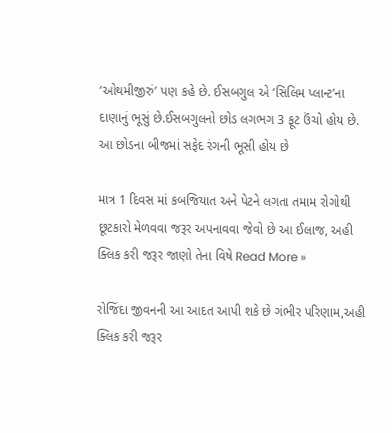‘ઓથમીજીરું’ પણ કહે છે. ઈસબગુલ એ ‘સિલિમ પ્લાન્ટ’ના દાણાનું ભૂસું છે.ઈસબગુલનો છોડ લગભગ 3 ફૂટ ઉંચો હોય છે. આ છોડના બીજમાં સફેદ રંગની ભૂસી હોય છે

માત્ર 1 દિવસ માં કબજિયાત અને પેટને લગતા તમામ રોગોથી છૂટકારો મેળવવા જરૂર અપનાવવા જેવો છે આ ઈલાજ, અહી ક્લિક કરી જરૂર જાણો તેના વિષે Read More »

રોજિંદા જીવનની આ આદત આપી શકે છે ગંભીર પરિણામ,અહી ક્લિક કરી જરૂર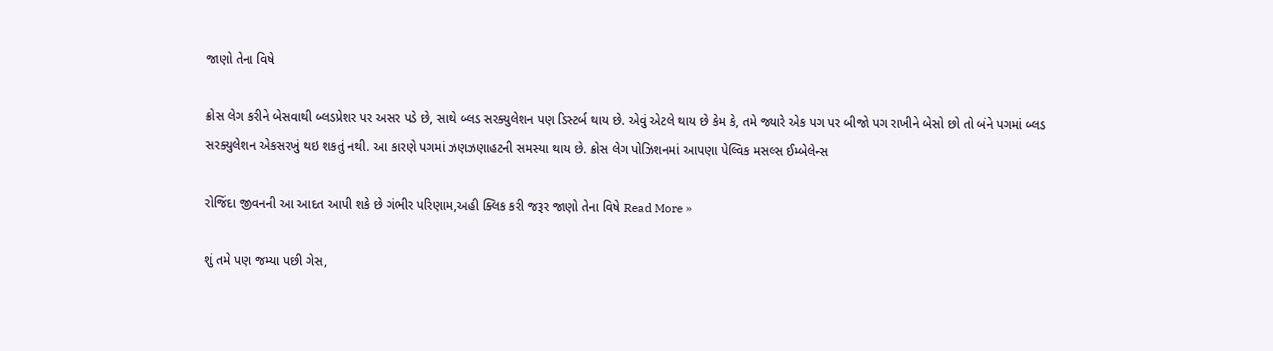જાણો તેના વિષે

ક્રોસ લેગ કરીને બેસવાથી બ્લડપ્રેશર પર અસર પડે છે, સાથે બ્લડ સરક્યુલેશન પણ ડિસ્ટર્બ થાય છે. એવું એટલે થાય છે કેમ કે, તમે જ્યારે એક પગ પર બીજો પગ રાખીને બેસો છો તો બંને પગમાં બ્લડ સરક્યુલેશન એકસરખું થઇ શકતું નથી. આ કારણે પગમાં ઝણઝણાહટની સમસ્યા થાય છે. ક્રોસ લેગ પોઝિશનમાં આપણા પેલ્વિક મસલ્સ ઈમ્બેલેન્સ

રોજિંદા જીવનની આ આદત આપી શકે છે ગંભીર પરિણામ,અહી ક્લિક કરી જરૂર જાણો તેના વિષે Read More »

શું તમે પણ જમ્યા પછી ગેસ,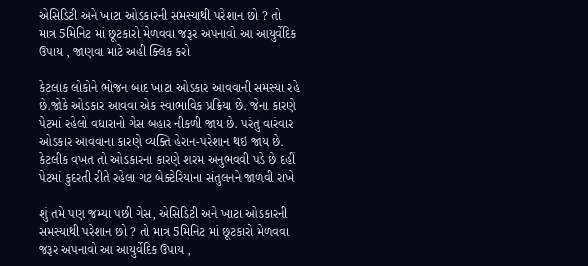એસિડિટી અને ખાટા ઓડકારની સમસ્યાથી પરેશાન છો ? તો માત્ર 5મિનિટ માં છૂટકારો મેળવવા જરૂર અપનાવો આ આયુર્વેદિક ઉપાય , જાણવા માટે અહી ક્લિક કરો

કેટલાક લોકોને ભોજન બાદ ખાટા ઓડકાર આવવાની સમસ્યા રહે છે.જોકે ઓડકાર આવવા એક સ્વાભાવિક પ્રક્રિયા છે. જેના કારણે પેટમાં રહેલો વધારાનો ગેસ બહાર નીકળી જાય છે. પરંતુ વારંવાર ઓડકાર આવવાના કારણે વ્યક્તિ હેરાન-પરેશાન થઇ જાય છે. કેટલીક વખત તો ઓડકારના કારણે શરમ અનુભવવી પડે છે દહીં પેટમાં કુદરતી રીતે રહેલા ગટ બેક્ટેરિયાના સંતુલનને જાળવી રાખે

શું તમે પણ જમ્યા પછી ગેસ, એસિડિટી અને ખાટા ઓડકારની સમસ્યાથી પરેશાન છો ? તો માત્ર 5મિનિટ માં છૂટકારો મેળવવા જરૂર અપનાવો આ આયુર્વેદિક ઉપાય ,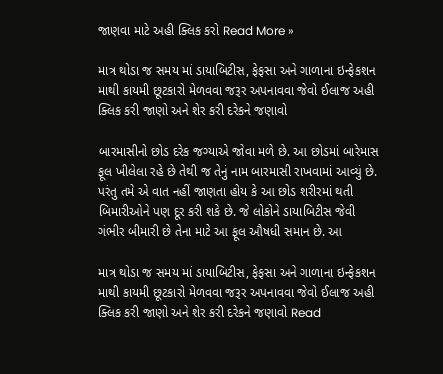જાણવા માટે અહી ક્લિક કરો Read More »

માત્ર થોડા જ સમય માં ડાયાબિટીસ, ફેફસા અને ગાળાના ઇન્ફેકશન માથી કાયમી છૂટકારો મેળવવા જરૂર અપનાવવા જેવો ઈલાજ અહી ક્લિક કરી જાણો અને શેર કરી દરેકને જણાવો

બારમાસીનો છોડ દરેક જગ્યાએ જોવા મળે છે. આ છોડમાં બારેમાસ ફૂલ ખીલેલા રહે છે તેથી જ તેનું નામ બારમાસી રાખવામાં આવ્યું છે. પરંતુ તમે એ વાત નહીં જાણતા હોય કે આ છોડ શરીરમાં થતી બિમારીઓને પણ દૂર કરી શકે છે. જે લોકોને ડાયાબિટીસ જેવી ગંભીર બીમારી છે તેના માટે આ ફૂલ ઔષધી સમાન છે. આ

માત્ર થોડા જ સમય માં ડાયાબિટીસ, ફેફસા અને ગાળાના ઇન્ફેકશન માથી કાયમી છૂટકારો મેળવવા જરૂર અપનાવવા જેવો ઈલાજ અહી ક્લિક કરી જાણો અને શેર કરી દરેકને જણાવો Read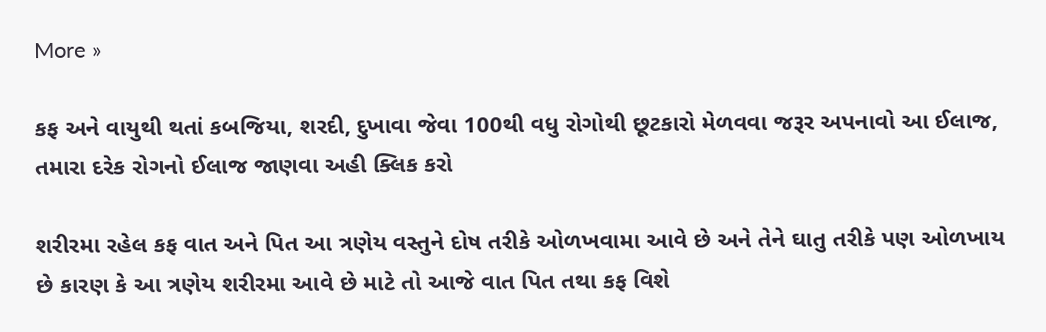More »

કફ અને વાયુથી થતાં કબજિયા, શરદી, દુખાવા જેવા 100થી વધુ રોગોથી છૂટકારો મેળવવા જરૂર અપનાવો આ ઈલાજ, તમારા દરેક રોગનો ઈલાજ જાણવા અહી ક્લિક કરો

શરીરમા રહેલ કફ વાત અને પિત આ ત્રણેય વસ્તુને દોષ તરીકે ઓળખવામા આવે છે અને તેને ઘાતુ તરીકે પણ ઓળખાય છે કારણ કે આ ત્રણેય શરીરમા આવે છે માટે તો આજે વાત પિત તથા કફ વિશે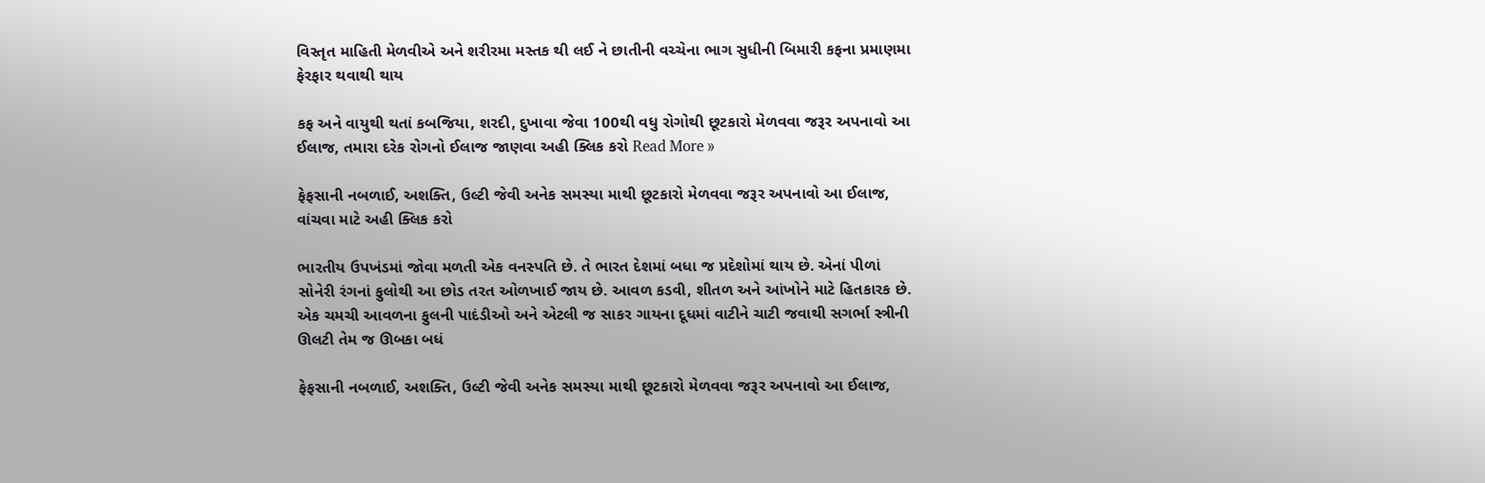વિસ્તૃત માહિતી મેળવીએ અને શરીરમા મસ્તક થી લઈ ને છાતીની વચ્ચેના ભાગ સુધીની બિમારી કફના પ્રમાણમા ફેરફાર થવાથી થાય

કફ અને વાયુથી થતાં કબજિયા, શરદી, દુખાવા જેવા 100થી વધુ રોગોથી છૂટકારો મેળવવા જરૂર અપનાવો આ ઈલાજ, તમારા દરેક રોગનો ઈલાજ જાણવા અહી ક્લિક કરો Read More »

ફેફસાની નબળાઈ, અશક્તિ, ઉલ્ટી જેવી અનેક સમસ્યા માથી છૂટકારો મેળવવા જરૂર અપનાવો આ ઈલાજ, વાંચવા માટે અહી ક્લિક કરો

ભારતીય ઉપખંડમાં જોવા મળતી એક વનસ્પતિ છે. તે ભારત દેશમાં બધા જ પ્રદેશોમાં થાય છે. એનાં પીળાં સોનેરી રંગનાં ફુલોથી આ છોડ તરત ઓળખાઈ જાય છે. આવળ કડવી, શીતળ અને આંખોને માટે હિતકારક છે. એક ચમચી આવળના ફુલની પાદંડીઓ અને એટલી જ સાકર ગાયના દૂધમાં વાટીને ચાટી જવાથી સગર્ભા સ્ત્રીની ઊલટી તેમ જ ઊબકા બધં

ફેફસાની નબળાઈ, અશક્તિ, ઉલ્ટી જેવી અનેક સમસ્યા માથી છૂટકારો મેળવવા જરૂર અપનાવો આ ઈલાજ,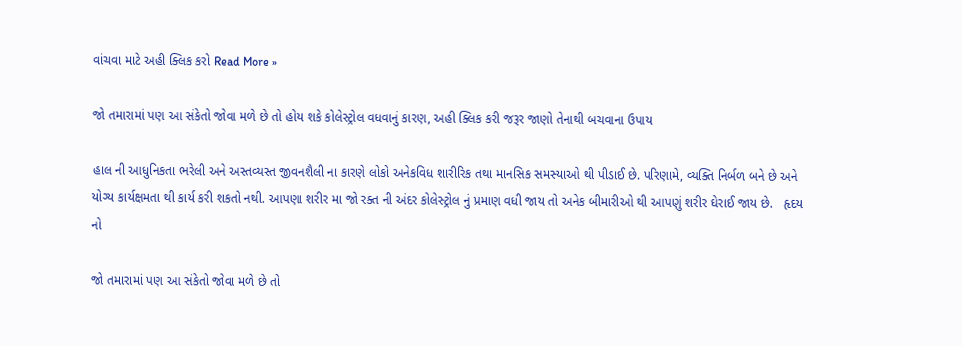વાંચવા માટે અહી ક્લિક કરો Read More »

જો તમારામાં પણ આ સંકેતો જોવા મળે છે તો હોય શકે કોલેસ્ટ્રોલ વધવાનું કારણ, અહી ક્લિક કરી જરૂર જાણો તેનાથી બચવાના ઉપાય

હાલ ની આધુનિકતા ભરેલી અને અસ્તવ્યસ્ત જીવનશૈલી ના કારણે લોકો અનેકવિધ શારીરિક તથા માનસિક સમસ્યાઓ થી પીડાઈ છે. પરિણામે, વ્યક્તિ નિર્બળ બને છે અને યોગ્ય કાર્યક્ષમતા થી કાર્ય કરી શકતો નથી. આપણા શરીર મા જો રક્ત ની અંદર કોલેસ્ટ્રોલ નું પ્રમાણ વધી જાય તો અનેક બીમારીઓ થી આપણું શરીર ઘેરાઈ જાય છે.   હૃદય નો

જો તમારામાં પણ આ સંકેતો જોવા મળે છે તો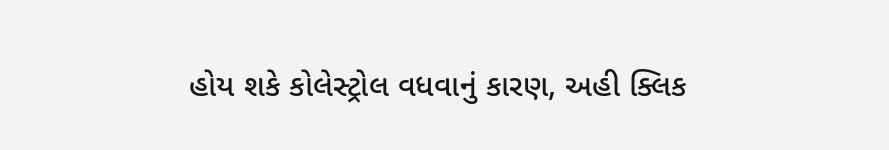હોય શકે કોલેસ્ટ્રોલ વધવાનું કારણ, અહી ક્લિક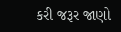કરી જરૂર જાણો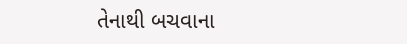તેનાથી બચવાના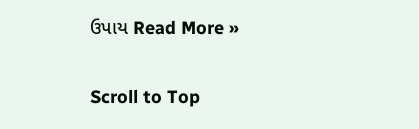ઉપાય Read More »

Scroll to Top